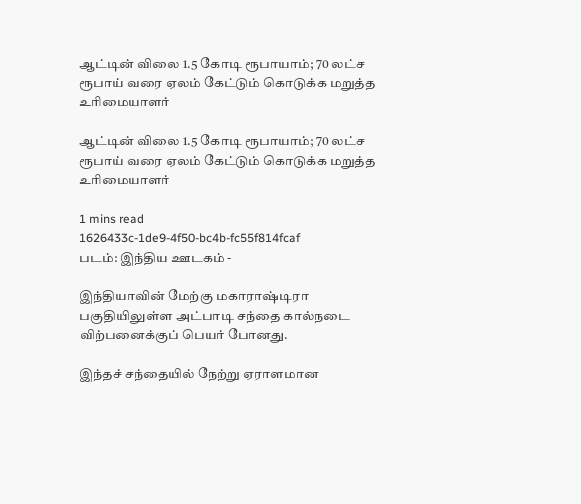ஆட்டின் விலை 1.5 கோடி ரூபாயாம்; 70 லட்ச ரூபாய் வரை ஏலம் கேட்டும் கொடுக்க மறுத்த உரிமையாளர்

ஆட்டின் விலை 1.5 கோடி ரூபாயாம்; 70 லட்ச ரூபாய் வரை ஏலம் கேட்டும் கொடுக்க மறுத்த உரிமையாளர்

1 mins read
1626433c-1de9-4f50-bc4b-fc55f814fcaf
படம்: இந்திய ஊடகம் -

இந்தியாவின் மேற்கு மகாராஷ்டிரா பகுதியிலுள்ள அட்பாடி சந்தை கால்நடை விற்பனைக்குப் பெயர் போனது.

இந்தச் சந்தையில் நேற்று ஏராளமான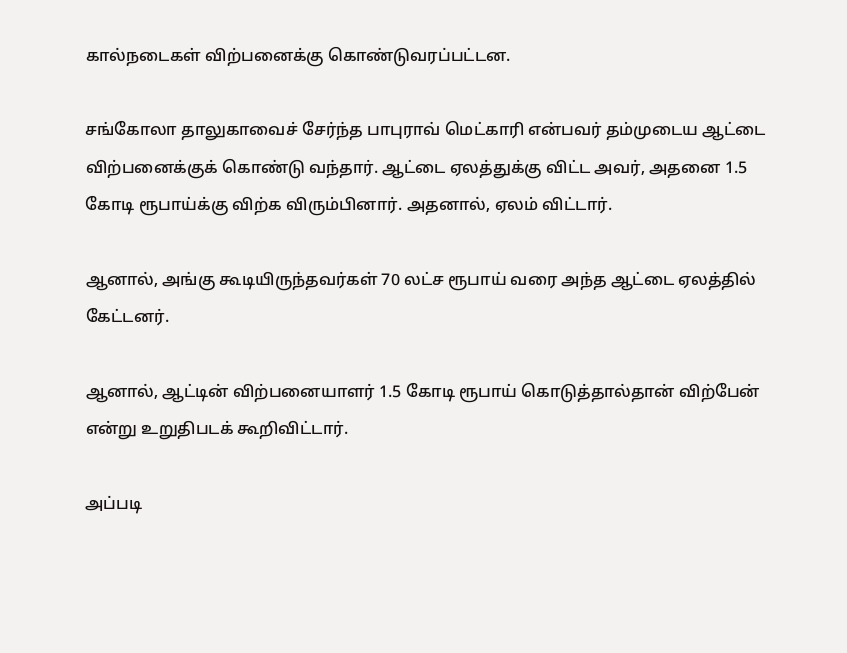கால்நடைகள் விற்பனைக்கு கொண்டுவரப்பட்டன.

சங்கோலா தாலுகாவைச் சேர்ந்த பாபுராவ் மெட்காரி என்பவர் தம்முடைய ஆட்டை விற்பனைக்குக் கொண்டு வந்தார். ஆட்டை ஏலத்துக்கு விட்ட அவர், அதனை 1.5 கோடி ரூபாய்க்கு விற்க விரும்பினார். அதனால், ஏலம் விட்டார்.

ஆனால், அங்கு கூடியிருந்தவர்கள் 70 லட்ச ரூபாய் வரை அந்த ஆட்டை ஏலத்தில் கேட்டனர்.

ஆனால், ஆட்டின் விற்பனையாளர் 1.5 கோடி ரூபாய் கொடுத்தால்தான் விற்பேன் என்று உறுதிபடக் கூறிவிட்டார்.

அப்படி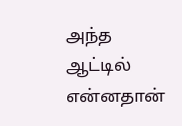அந்த ஆட்டில் என்னதான்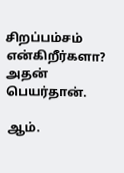சிறப்பம்சம் என்கிறீர்களா? அதன் பெயர்தான்.

ஆம்.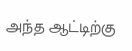அந்த ஆட்டிற்கு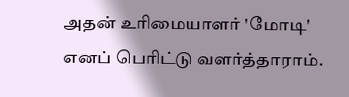அதன் உரிமையாளர் 'மோடி' எனப் பெரிட்டு வளர்த்தாராம்.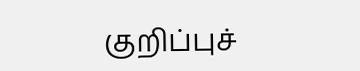குறிப்புச்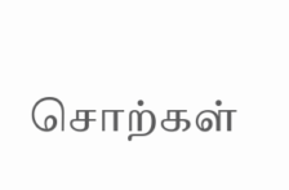சொற்கள்